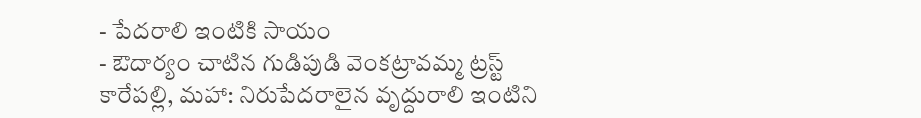- పేదరాలి ఇంటికి సాయం
- ఔదార్యం చాటిన గుడిపుడి వెంకట్రావమ్మ ట్రస్ట్
కారేపల్లి, మహా: నిరుపేదరాలైన వృద్దురాలి ఇంటిని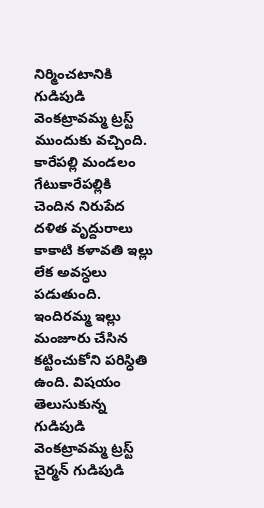నిర్మించటానికి గుడిపుడి వెంకట్రావమ్మ ట్రస్ట్ ముందుకు వచ్చింది. కారేపల్లి మండలం గేటుకారేపల్లికి చెందిన నిరుపేద దళిత వృద్దురాలు కాకాటి కళావతి ఇల్లు లేక అవస్ధలు పడుతుంది. ఇందిరమ్మ ఇల్లు మంజూరు చేసిన కట్టించుకోని పరిస్ధితి ఉంది. విషయం తెలుసుకున్న గుడిపుడి వెంకట్రావమ్మ ట్రస్ట్ చైర్మన్ గుడిపుడి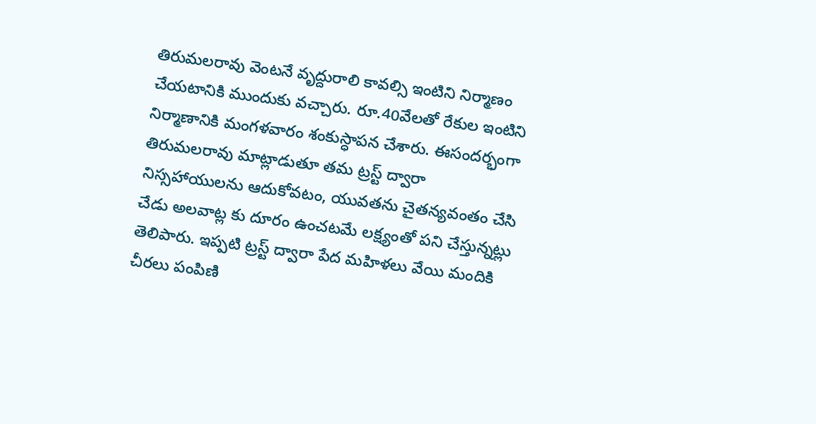తిరుమలరావు వెంటనే వృద్దురాలి కావల్సి ఇంటిని నిర్మాణం చేయటానికి ముందుకు వచ్చారు. రూ.40వేలతో రేకుల ఇంటిని నిర్మాణానికి మంగళవారం శంకుస్ధాపన చేశారు. ఈసందర్భంగా తిరుమలరావు మాట్లాడుతూ తమ ట్రస్ట్ ద్వారా నిస్సహాయులను ఆదుకోవటం, యువతను చైతన్యవంతం చేసి చేడు అలవాట్ల కు దూరం ఉంచటమే లక్ష్యంతో పని చేస్తున్నట్లు తెలిపారు. ఇప్పటి ట్రస్ట్ ద్వారా పేద మహిళలు వేయి మందికి చీరలు పంపిణి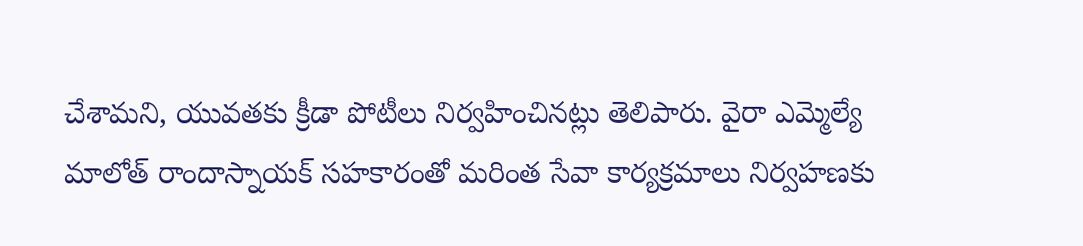చేశామని, యువతకు క్రీడా పోటీలు నిర్వహించినట్లు తెలిపారు. వైరా ఎమ్మెల్యే మాలోత్ రాందాస్నాయక్ సహకారంతో మరింత సేవా కార్యక్రమాలు నిర్వహణకు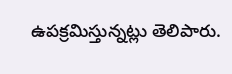ఉపక్రమిస్తున్నట్లు తెలిపారు.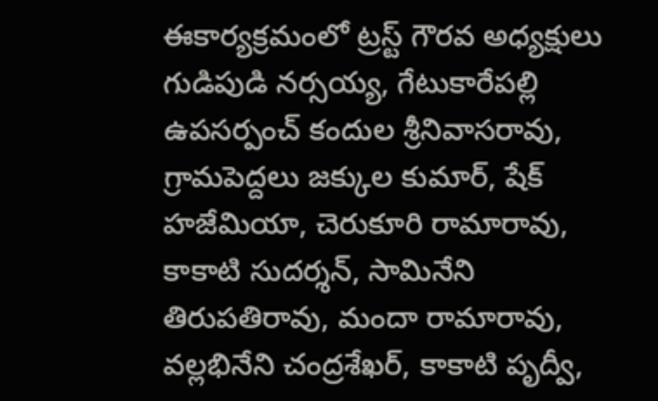ఈకార్యక్రమంలో ట్రస్ట్ గౌరవ అధ్యక్షులు గుడిపుడి నర్సయ్య, గేటుకారేపల్లి ఉపసర్పంచ్ కందుల శ్రీనివాసరావు, గ్రామపెద్దలు జక్కుల కుమార్, షేక్ హజేమియా, చెరుకూరి రామారావు, కాకాటి సుదర్శన్, సామినేని తిరుపతిరావు, మందా రామారావు, వల్లభినేని చంద్రశేఖర్, కాకాటి పృద్వీ,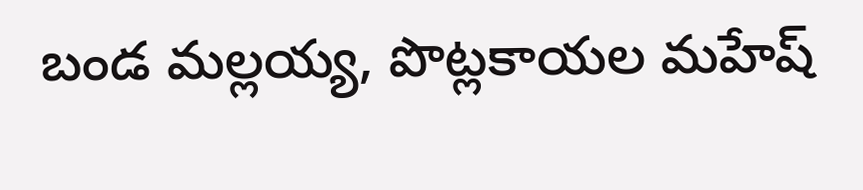బండ మల్లయ్య, పొట్లకాయల మహేష్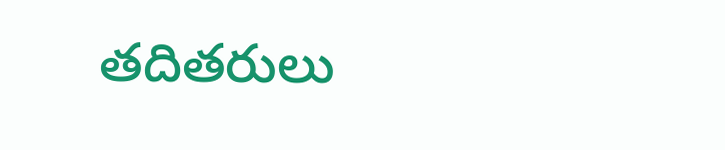తదితరులు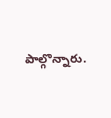పాల్గొన్నారు.